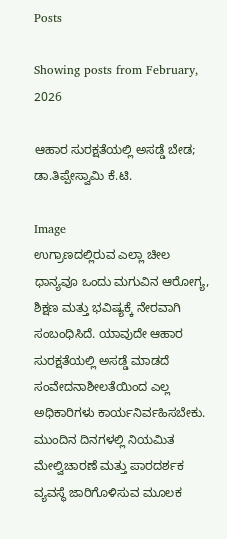Posts

Showing posts from February, 2026

ಆಹಾರ ಸುರಕ್ಷತೆಯಲ್ಲಿ ಅಸಡ್ಡೆ ಬೇಡ; ಡಾ.ತಿಪ್ಪೇಸ್ವಾಮಿ ಕೆ.ಟಿ.

Image
ಉಗ್ರಾಣದಲ್ಲಿರುವ ಎಲ್ಲಾ ಚೀಲ ಧಾನ್ಯವೂ ಒಂದು ಮಗುವಿನ ಆರೋಗ್ಯ, ಶಿಕ್ಷಣ ಮತ್ತು ಭವಿಷ್ಯಕ್ಕೆ ನೇರವಾಗಿ ಸಂಬಂಧಿಸಿದೆ. ಯಾವುದೇ ಆಹಾರ ಸುರಕ್ಷತೆಯಲ್ಲಿ ಅಸಡ್ಡೆ ಮಾಡದೆ ಸಂವೇದನಾಶೀಲತೆಯಿಂದ ಎಲ್ಲ ಅಧಿಕಾರಿಗಳು ಕಾರ್ಯನಿರ್ವಹಿಸಬೇಕು. ಮುಂದಿನ ದಿನಗಳಲ್ಲಿ ನಿಯಮಿತ ಮೇಲ್ವಿಚಾರಣೆ ಮತ್ತು ಪಾರದರ್ಶಕ ವ್ಯವಸ್ಥೆ ಜಾರಿಗೊಳಿಸುವ ಮೂಲಕ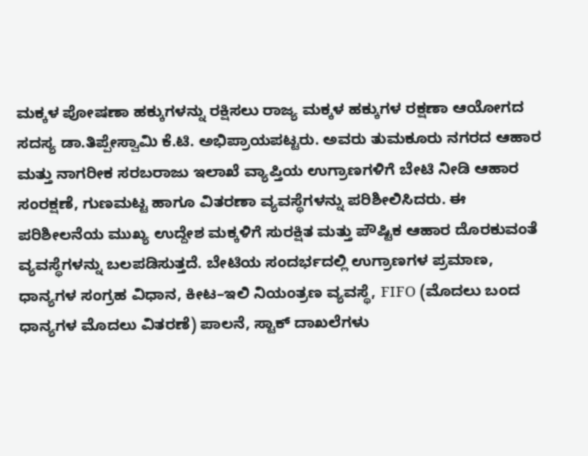ಮಕ್ಕಳ ಪೋಷಣಾ ಹಕ್ಕುಗಳನ್ನು ರಕ್ಷಿಸಲು ರಾಜ್ಯ ಮಕ್ಕಳ ಹಕ್ಕುಗಳ ರಕ್ಷಣಾ ಆಯೋಗದ ಸದಸ್ಯ ಡಾ.ತಿಪ್ಪೇಸ್ವಾಮಿ ಕೆ.ಟಿ. ಅಭಿಪ್ರಾಯಪಟ್ಟರು. ಅವರು ತುಮಕೂರು ನಗರದ ಆಹಾರ ಮತ್ತು ನಾಗರೀಕ ಸರಬರಾಜು ಇಲಾಖೆ ವ್ಯಾಪ್ತಿಯ ಉಗ್ರಾಣಗಳಿಗೆ ಬೇಟಿ ನೀಡಿ ಆಹಾರ ಸಂರಕ್ಷಣೆ, ಗುಣಮಟ್ಟ ಹಾಗೂ ವಿತರಣಾ ವ್ಯವಸ್ಥೆಗಳನ್ನು ಪರಿಶೀಲಿಸಿದರು. ಈ ಪರಿಶೀಲನೆಯ ಮುಖ್ಯ ಉದ್ದೇಶ ಮಕ್ಕಳಿಗೆ ಸುರಕ್ಷಿತ ಮತ್ತು ಪೌಷ್ಟಿಕ ಆಹಾರ ದೊರಕುವಂತೆ ವ್ಯವಸ್ಥೆಗಳನ್ನು ಬಲಪಡಿಸುತ್ತದೆ. ಬೇಟಿಯ ಸಂದರ್ಭದಲ್ಲಿ ಉಗ್ರಾಣಗಳ ಪ್ರಮಾಣ, ಧಾನ್ಯಗಳ ಸಂಗ್ರಹ ವಿಧಾನ, ಕೀಟ–ಇಲಿ ನಿಯಂತ್ರಣ ವ್ಯವಸ್ಥೆ, FIFO (ಮೊದಲು ಬಂದ ಧಾನ್ಯಗಳ ಮೊದಲು ವಿತರಣೆ) ಪಾಲನೆ, ಸ್ಟಾಕ್ ದಾಖಲೆಗಳು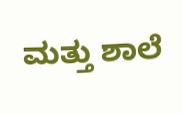ಮತ್ತು ಶಾಲೆ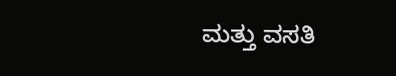ಮತ್ತು ವಸತಿ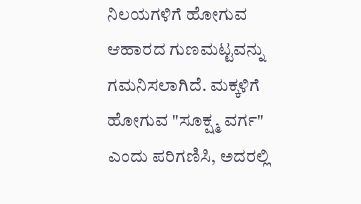ನಿಲಯಗಳಿಗೆ ಹೋಗುವ ಆಹಾರದ ಗುಣಮಟ್ಟವನ್ನು ಗಮನಿಸಲಾಗಿದೆ. ಮಕ್ಕಳಿಗೆ ಹೋಗುವ "ಸೂಕ್ಷ್ಮ ವರ್ಗ" ಎಂದು ಪರಿಗಣಿಸಿ, ಅದರಲ್ಲಿ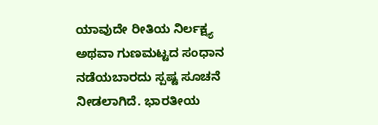ಯಾವುದೇ ರೀತಿಯ ನಿರ್ಲಕ್ಷ್ಯ ಅಥವಾ ಗುಣಮಟ್ಟದ ಸಂಧಾನ ನಡೆಯಬಾರದು ಸ್ಪಷ್ಟ ಸೂಚನೆ ನೀಡಲಾಗಿದೆ. ಭಾರತೀಯ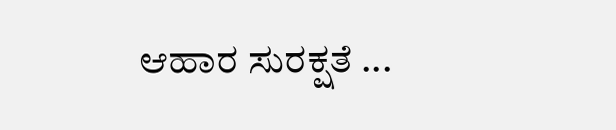ಆಹಾರ ಸುರಕ್ಷತೆ ...